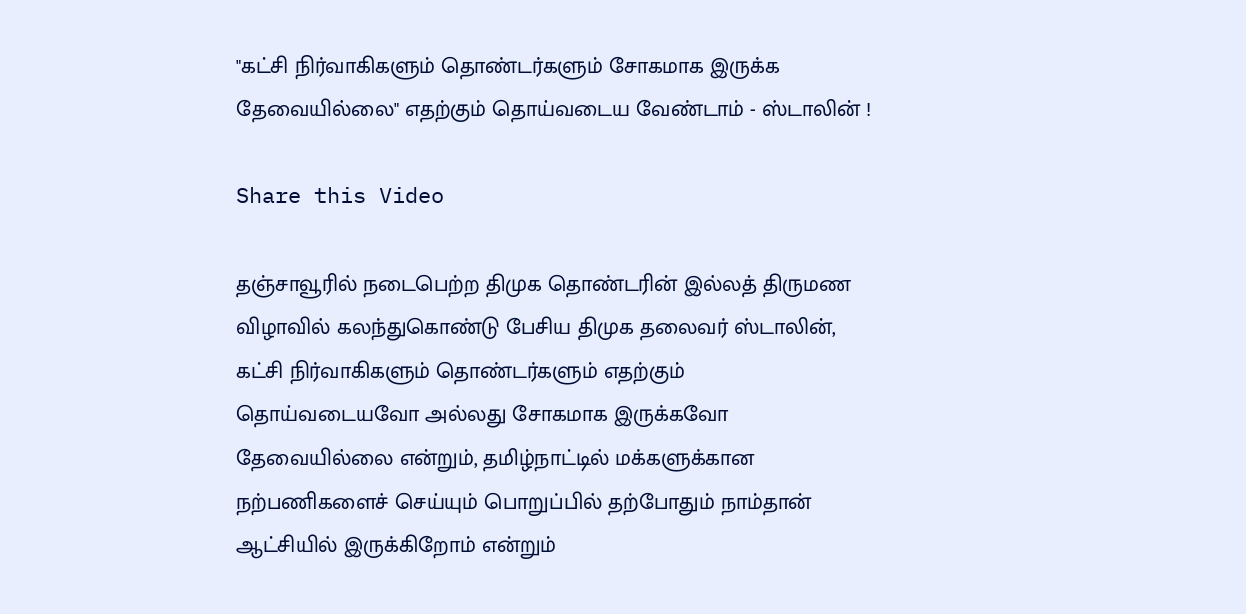"கட்சி நிர்வாகிகளும் தொண்டர்களும் சோகமாக இருக்க தேவையில்லை" எதற்கும் தொய்வடைய வேண்டாம் - ஸ்டாலின் !

Share this Video

தஞ்சாவூரில் நடைபெற்ற திமுக தொண்டரின் இல்லத் திருமண விழாவில் கலந்துகொண்டு பேசிய திமுக தலைவர் ஸ்டாலின், கட்சி நிர்வாகிகளும் தொண்டர்களும் எதற்கும் தொய்வடையவோ அல்லது சோகமாக இருக்கவோ தேவையில்லை என்றும், தமிழ்நாட்டில் மக்களுக்கான நற்பணிகளைச் செய்யும் பொறுப்பில் தற்போதும் நாம்தான் ஆட்சியில் இருக்கிறோம் என்றும்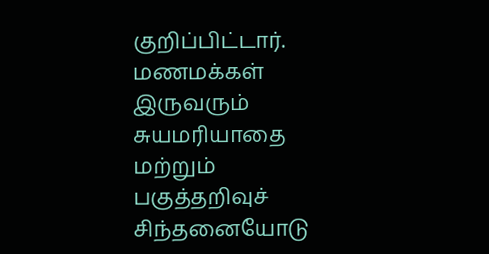குறிப்பிட்டார். மணமக்கள் இருவரும் சுயமரியாதை மற்றும் பகுத்தறிவுச் சிந்தனையோடு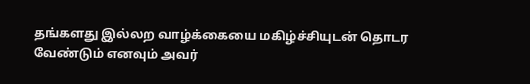தங்களது இல்லற வாழ்க்கையை மகிழ்ச்சியுடன் தொடர வேண்டும் எனவும் அவர்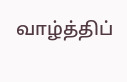வாழ்த்திப்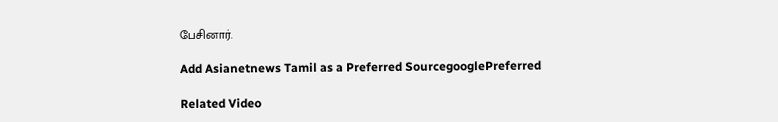பேசினார்.

Add Asianetnews Tamil as a Preferred SourcegooglePreferred

Related Video